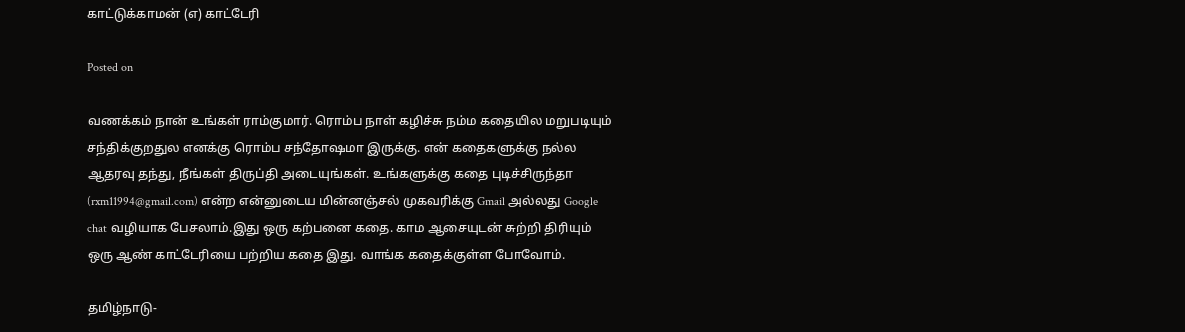காட்டுக்காமன் (எ) காட்டேரி

Posted on

வணக்கம் நான் உங்கள் ராம்குமார். ரொம்ப நாள் கழிச்சு நம்ம கதையில மறுபடியும் சந்திக்குறதுல எனக்கு ரொம்ப சந்தோஷமா இருக்கு. என் கதைகளுக்கு நல்ல ஆதரவு தந்து, நீங்கள் திருப்தி அடையுங்கள். உங்களுக்கு கதை புடிச்சிருந்தா (rxm11994@gmail.com) என்ற என்னுடைய மின்னஞ்சல் முகவரிக்கு Gmail அல்லது Google chat வழியாக பேசலாம்.இது ஒரு கற்பனை கதை. காம ஆசையுடன் சுற்றி திரியும் ஒரு ஆண் காட்டேரியை பற்றிய கதை இது. வாங்க கதைக்குள்ள போவோம்.

தமிழ்நாடு-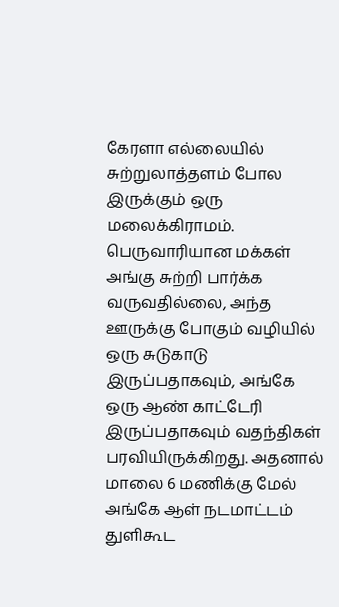கேரளா எல்லையில் சுற்றுலாத்தளம் போல இருக்கும் ஒரு மலைக்கிராமம். பெருவாரியான மக்கள் அங்கு சுற்றி பார்க்க வருவதில்லை, அந்த ஊருக்கு போகும் வழியில் ஒரு சுடுகாடு இருப்பதாகவும், அங்கே ஒரு ஆண் காட்டேரி இருப்பதாகவும் வதந்திகள் பரவியிருக்கிறது. அதனால் மாலை 6 மணிக்கு மேல் அங்கே ஆள் நடமாட்டம் துளிகூட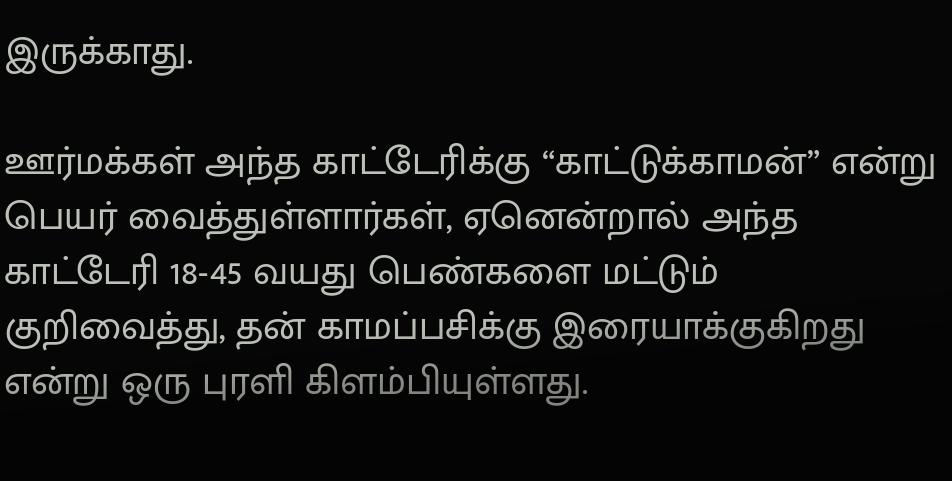இருக்காது.

ஊர்மக்கள் அந்த காட்டேரிக்கு “காட்டுக்காமன்” என்று பெயர் வைத்துள்ளார்கள், ஏனென்றால் அந்த காட்டேரி 18-45 வயது பெண்களை மட்டும் குறிவைத்து, தன் காமப்பசிக்கு இரையாக்குகிறது என்று ஒரு புரளி கிளம்பியுள்ளது.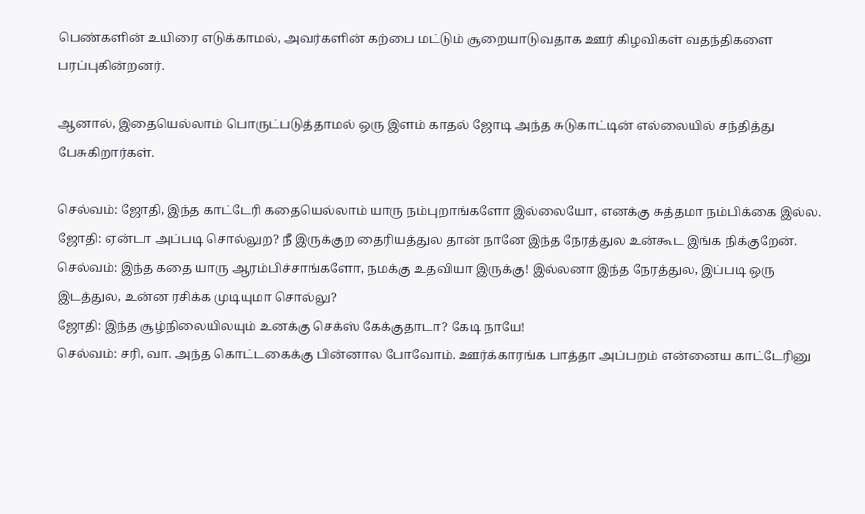பெண்களின் உயிரை எடுக்காமல், அவர்களின் கற்பை மட்டும் சூறையாடுவதாக ஊர் கிழவிகள் வதந்திகளை பரப்புகின்றனர்.

ஆனால், இதையெல்லாம் பொருட்படுத்தாமல் ஒரு இளம் காதல் ஜோடி அந்த சுடுகாட்டின் எல்லையில் சந்தித்து பேசுகிறார்கள்.

செல்வம்: ஜோதி, இந்த காட்டேரி கதையெல்லாம் யாரு நம்புறாங்களோ இல்லையோ, எனக்கு சுத்தமா நம்பிக்கை இல்ல.
ஜோதி: ஏன்டா அப்படி சொல்லுற? நீ இருக்குற தைரியத்துல தான் நானே இந்த நேரத்துல உன்கூட இங்க நிக்குறேன்.
செல்வம்: இந்த கதை யாரு ஆரம்பிச்சாங்களோ, நமக்கு உதவியா இருக்கு! இல்லனா இந்த நேரத்துல, இப்படி ஒரு இடத்துல, உன்ன ரசிக்க முடியுமா சொல்லு?
ஜோதி: இந்த சூழ்நிலையிலயும் உனக்கு செக்ஸ் கேக்குதாடா? கேடி நாயே!
செல்வம்: சரி, வா. அந்த கொட்டகைக்கு பின்னால போவோம். ஊர்க்காரங்க பாத்தா அப்பறம் என்னைய காட்டேரினு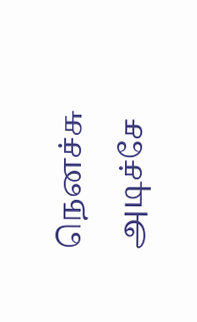நெனச்சு அடிச்சே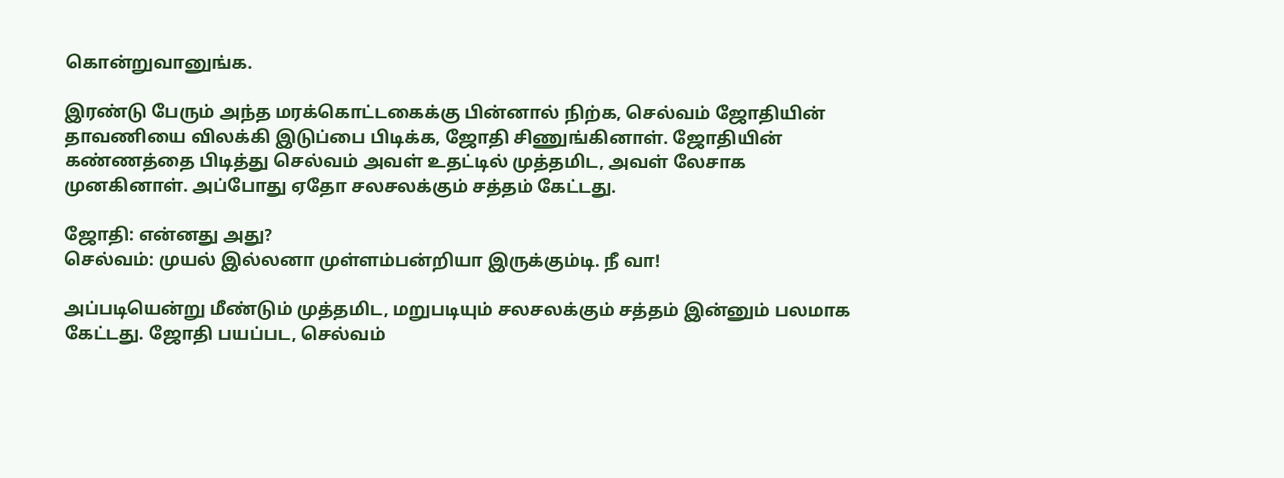கொன்றுவானுங்க.

இரண்டு பேரும் அந்த மரக்கொட்டகைக்கு பின்னால் நிற்க, செல்வம் ஜோதியின் தாவணியை விலக்கி இடுப்பை பிடிக்க, ஜோதி சிணுங்கினாள். ஜோதியின் கண்ணத்தை பிடித்து செல்வம் அவள் உதட்டில் முத்தமிட, அவள் லேசாக முனகினாள். அப்போது ஏதோ சலசலக்கும் சத்தம் கேட்டது.

ஜோதி: என்னது அது?
செல்வம்: முயல் இல்லனா முள்ளம்பன்றியா இருக்கும்டி. நீ வா!

அப்படியென்று மீண்டும் முத்தமிட, மறுபடியும் சலசலக்கும் சத்தம் இன்னும் பலமாக கேட்டது. ஜோதி பயப்பட, செல்வம்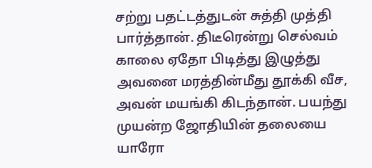சற்று பதட்டத்துடன் சுத்தி முத்தி பார்த்தான். திடீரென்று செல்வம் காலை ஏதோ பிடித்து இழுத்து அவனை மரத்தின்மீது தூக்கி வீச, அவன் மயங்கி கிடந்தான். பயந்து  முயன்ற ஜோதியின் தலையை யாரோ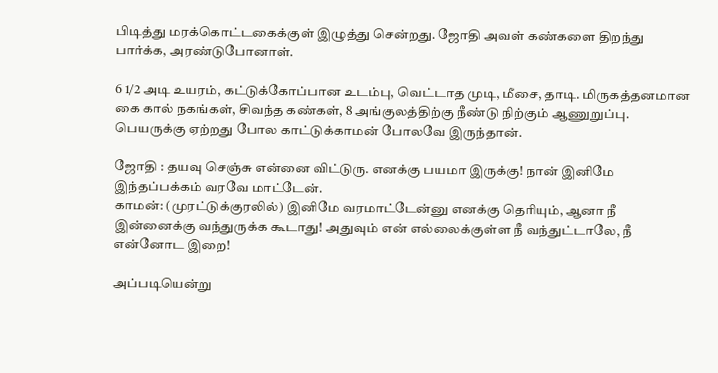பிடித்து மரக்கொட்டகைக்குள் இழுத்து சென்றது. ஜோதி அவள் கண்களை திறந்து பார்க்க, அரண்டுபோனாள்.

6 1/2 அடி உயரம், கட்டுக்கோப்பான உடம்பு, வெட்டாத முடி, மீசை, தாடி. மிருகத்தனமான கை கால் நகங்கள், சிவந்த கண்கள், 8 அங்குலத்திற்கு நீண்டு நிற்கும் ஆணுறுப்பு. பெயருக்கு ஏற்றது போல காட்டுக்காமன் போலவே இருந்தான்.

ஜோதி : தயவு செஞ்சு என்னை விட்டுரு. எனக்கு பயமா இருக்கு! நான் இனிமே இந்தப்பக்கம் வரவே மாட்டேன்.
காமன்: (முரட்டுக்குரலில்) இனிமே வரமாட்டேன்னு எனக்கு தெரியும், ஆனா நீ இன்னைக்கு வந்துருக்க கூடாது! அதுவும் என் எல்லைக்குள்ள நீ வந்துட்டாலே, நீ என்னோட இறை!

அப்படியென்று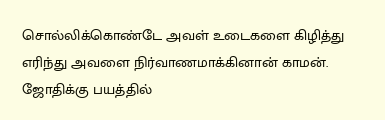சொல்லிக்கொண்டே அவள் உடைகளை கிழித்து எரிந்து அவளை நிர்வாணமாக்கினான் காமன். ஜோதிக்கு பயத்தில்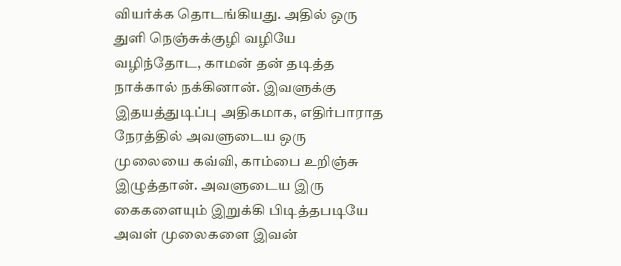வியர்க்க தொடங்கியது. அதில் ஒரு துளி நெஞ்சுக்குழி வழியே வழிந்தோட, காமன் தன் தடித்த நாக்கால் நக்கினான். இவளுக்கு இதயத்துடிப்பு அதிகமாக, எதிர்பாராத நேரத்தில் அவளுடைய ஒரு முலையை கவ்வி, காம்பை உறிஞ்சு இழுத்தான். அவளுடைய இரு கைகளையும் இறுக்கி பிடித்தபடியே அவள் முலைகளை இவன்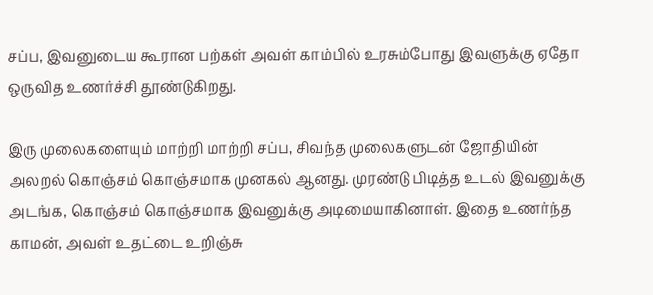சப்ப, இவனுடைய கூரான பற்கள் அவள் காம்பில் உரசும்போது இவளுக்கு ஏதோ ஒருவித உணர்ச்சி தூண்டுகிறது.

இரு முலைகளையும் மாற்றி மாற்றி சப்ப, சிவந்த முலைகளுடன் ஜோதியின் அலறல் கொஞ்சம் கொஞ்சமாக முனகல் ஆனது. முரண்டு பிடித்த உடல் இவனுக்கு அடங்க, கொஞ்சம் கொஞ்சமாக இவனுக்கு அடிமையாகினாள். இதை உணர்ந்த காமன், அவள் உதட்டை உறிஞ்சு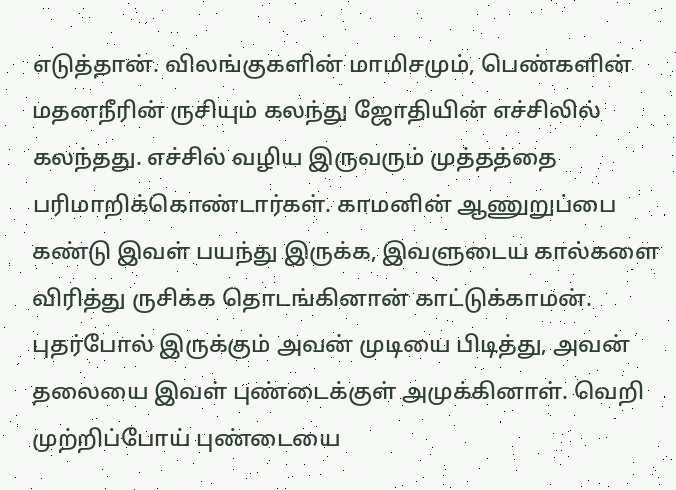எடுத்தான். விலங்குகளின் மாமிசமும், பெண்களின் மதனநீரின் ருசியும் கலந்து ஜோதியின் எச்சிலில் கலந்தது. எச்சில் வழிய இருவரும் முத்தத்தை பரிமாறிக்கொண்டார்கள். காமனின் ஆணுறுப்பை கண்டு இவள் பயந்து இருக்க, இவளுடைய கால்களை விரித்து ருசிக்க தொடங்கினான் காட்டுக்காமன். புதர்போல் இருக்கும் அவன் முடியை பிடித்து, அவன் தலையை இவள் புண்டைக்குள் அமுக்கினாள். வெறி முற்றிப்போய் புண்டையை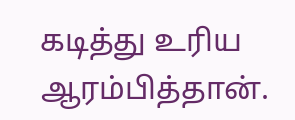கடித்து உரிய ஆரம்பித்தான்.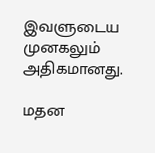இவளுடைய முனகலும் அதிகமானது.

மதன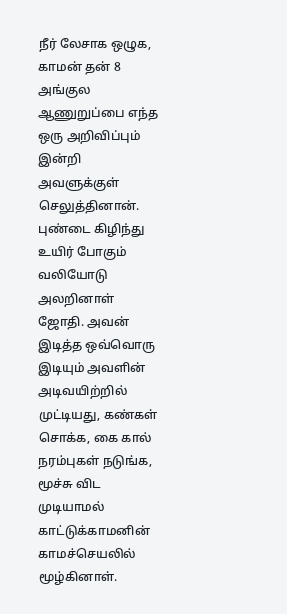நீர் லேசாக ஒழுக, காமன் தன் 8 அங்குல ஆணுறுப்பை எந்த ஒரு அறிவிப்பும் இன்றி அவளுக்குள் செலுத்தினான். புண்டை கிழிந்து உயிர் போகும் வலியோடு அலறினாள் ஜோதி. அவன் இடித்த ஒவ்வொரு இடியும் அவளின் அடிவயிற்றில் முட்டியது, கண்கள் சொக்க, கை கால் நரம்புகள் நடுங்க, மூச்சு விட முடியாமல் காட்டுக்காமனின் காமச்செயலில் மூழ்கினாள்.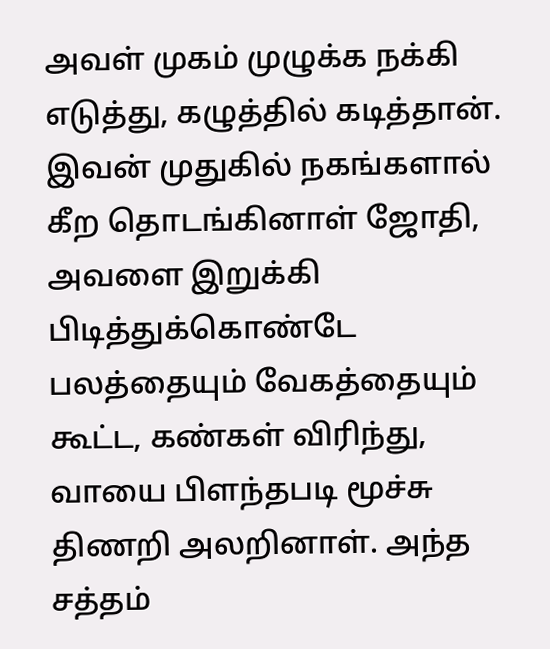அவள் முகம் முழுக்க நக்கி எடுத்து, கழுத்தில் கடித்தான். இவன் முதுகில் நகங்களால் கீற தொடங்கினாள் ஜோதி, அவளை இறுக்கி பிடித்துக்கொண்டே பலத்தையும் வேகத்தையும் கூட்ட, கண்கள் விரிந்து, வாயை பிளந்தபடி மூச்சு திணறி அலறினாள். அந்த சத்தம்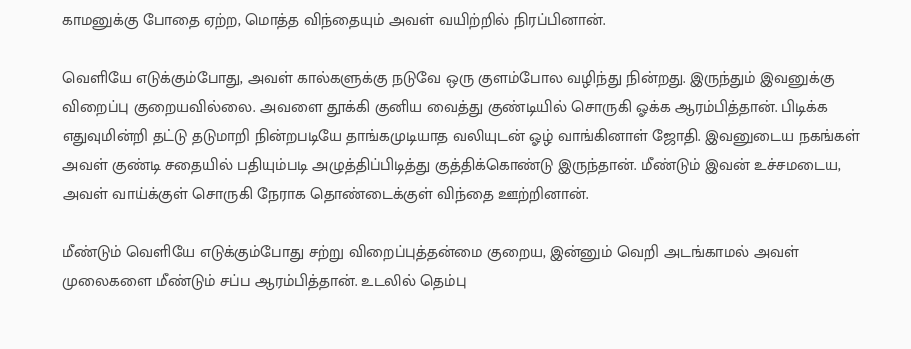காமனுக்கு போதை ஏற்ற, மொத்த விந்தையும் அவள் வயிற்றில் நிரப்பினான்.

வெளியே எடுக்கும்போது, அவள் கால்களுக்கு நடுவே ஒரு குளம்போல வழிந்து நின்றது. இருந்தும் இவனுக்கு விறைப்பு குறையவில்லை. அவளை தூக்கி குனிய வைத்து குண்டியில் சொருகி ஓக்க ஆரம்பித்தான். பிடிக்க எதுவுமின்றி தட்டு தடுமாறி நின்றபடியே தாங்கமுடியாத வலியுடன் ஓழ் வாங்கினாள் ஜோதி. இவனுடைய நகங்கள் அவள் குண்டி சதையில் பதியும்படி அழுத்திப்பிடித்து குத்திக்கொண்டு இருந்தான். மீண்டும் இவன் உச்சமடைய, அவள் வாய்க்குள் சொருகி நேராக தொண்டைக்குள் விந்தை ஊற்றினான்.

மீண்டும் வெளியே எடுக்கும்போது சற்று விறைப்புத்தன்மை குறைய, இன்னும் வெறி அடங்காமல் அவள் முலைகளை மீண்டும் சப்ப ஆரம்பித்தான். உடலில் தெம்பு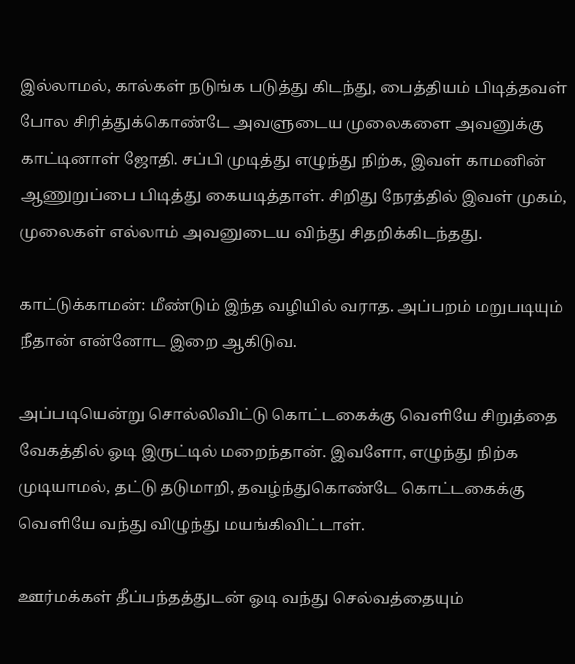இல்லாமல், கால்கள் நடுங்க படுத்து கிடந்து, பைத்தியம் பிடித்தவள் போல சிரித்துக்கொண்டே அவளுடைய முலைகளை அவனுக்கு காட்டினாள் ஜோதி. சப்பி முடித்து எழுந்து நிற்க, இவள் காமனின் ஆணுறுப்பை பிடித்து கையடித்தாள். சிறிது நேரத்தில் இவள் முகம், முலைகள் எல்லாம் அவனுடைய விந்து சிதறிக்கிடந்தது.

காட்டுக்காமன்: மீண்டும் இந்த வழியில் வராத. அப்பறம் மறுபடியும் நீதான் என்னோட இறை ஆகிடுவ.

அப்படியென்று சொல்லிவிட்டு கொட்டகைக்கு வெளியே சிறுத்தை வேகத்தில் ஓடி இருட்டில் மறைந்தான். இவளோ, எழுந்து நிற்க முடியாமல், தட்டு தடுமாறி, தவழ்ந்துகொண்டே கொட்டகைக்கு வெளியே வந்து விழுந்து மயங்கிவிட்டாள்.

ஊர்மக்கள் தீப்பந்தத்துடன் ஓடி வந்து செல்வத்தையும்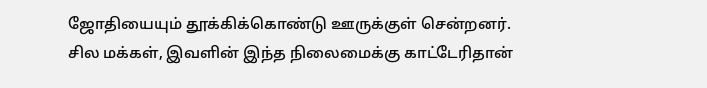ஜோதியையும் தூக்கிக்கொண்டு ஊருக்குள் சென்றனர். சில மக்கள், இவளின் இந்த நிலைமைக்கு காட்டேரிதான்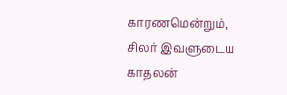காரணமென்றும், சிலர் இவளுடைய காதலன்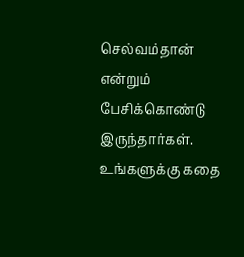செல்வம்தான் என்றும் பேசிக்கொண்டு இருந்தார்கள்.
உங்களுக்கு கதை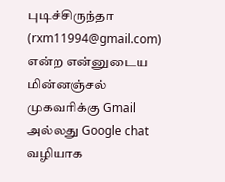புடிச்சிருந்தா (rxm11994@gmail.com) என்ற என்னுடைய மின்னஞ்சல் முகவரிக்கு Gmail அல்லது Google chat வழியாக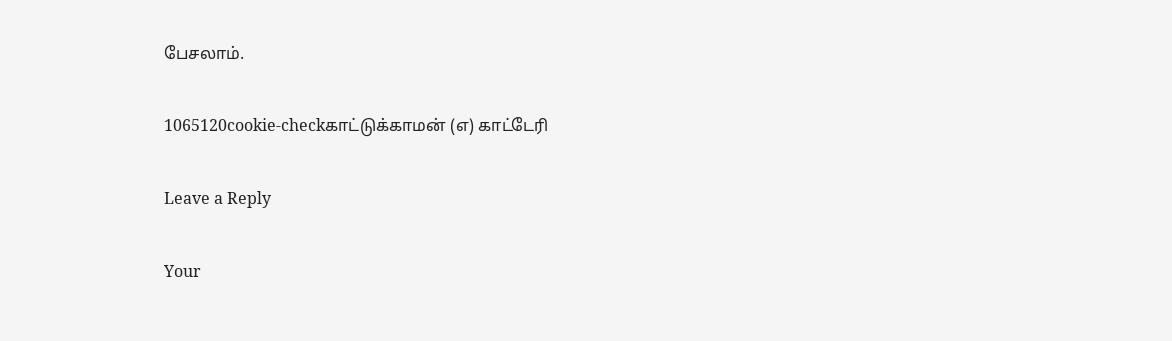பேசலாம்.

1065120cookie-checkகாட்டுக்காமன் (எ) காட்டேரி

Leave a Reply

Your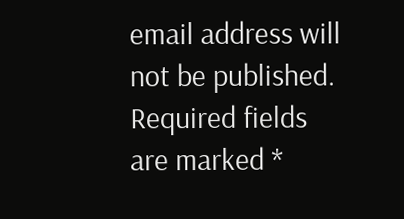email address will not be published. Required fields are marked *